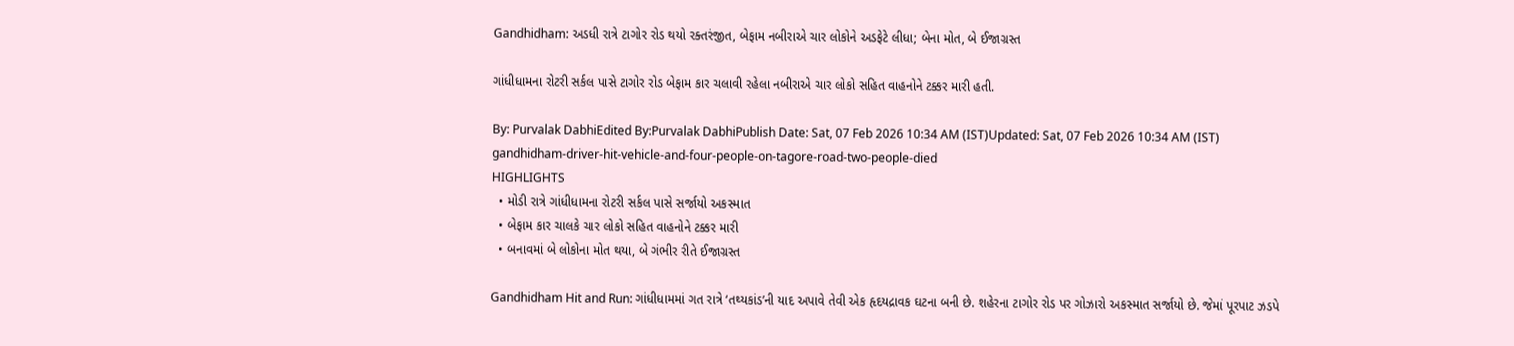Gandhidham: અડધી રાત્રે ટાગોર રોડ થયો રક્તરંજીત, બેફામ નબીરાએ ચાર લોકોને અડફેટે લીધા; બેના મોત, બે ઈજાગ્રસ્ત

ગાંધીધામના રોટરી સર્કલ પાસે ટાગોર રોડ બેફામ કાર ચલાવી રહેલા નબીરાએ ચાર લોકો સહિત વાહનોને ટક્કર મારી હતી.

By: Purvalak DabhiEdited By:Purvalak DabhiPublish Date: Sat, 07 Feb 2026 10:34 AM (IST)Updated: Sat, 07 Feb 2026 10:34 AM (IST)
gandhidham-driver-hit-vehicle-and-four-people-on-tagore-road-two-people-died
HIGHLIGHTS
  • મોડી રાત્રે ગાંધીધામના રોટરી સર્કલ પાસે સર્જાયો અકસ્માત
  • બેફામ કાર ચાલકે ચાર લોકો સહિત વાહનોને ટક્કર મારી
  • બનાવમાં બે લોકોના મોત થયા, બે ગંભીર રીતે ઈજાગ્રસ્ત

Gandhidham Hit and Run: ગાંધીધામમાં ગત રાત્રે ‘તથ્યકાંડ’ની યાદ અપાવે તેવી એક હૃદયદ્રાવક ઘટના બની છે. શહેરના ટાગોર રોડ પર ગોઝારો અકસ્માત સર્જાયો છે. જેમાં પૂરપાટ ઝડપે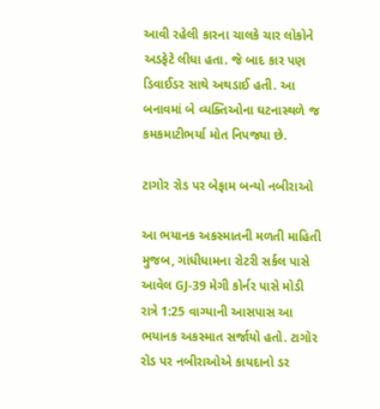આવી રહેલી કારના ચાલકે ચાર લોકોને અડફેટે લીધા હતા. જે બાદ કાર પણ ડિવાઈડર સાથે અથડાઈ હતી. આ બનાવમાં બે વ્યક્તિઓના ઘટનાસ્થળે જ કમકમાટીભર્યા મોત નિપજ્યા છે.

ટાગોર રોડ પર બેફામ બન્યો નબીરાઓ

આ ભયાનક અકસ્માતની મળતી માહિતી મુજબ, ગાંધીધામના રોટરી સર્કલ પાસે આવેલ GJ-39 મેગી કોર્નર પાસે મોડી રાત્રે 1:25 વાગ્યાની આસપાસ આ ભયાનક અકસ્માત સર્જાયો હતો. ટાગોર રોડ પર નબીરાઓએ કાયદાનો ડર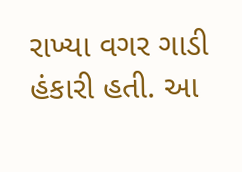રાખ્યા વગર ગાડી હંકારી હતી. આ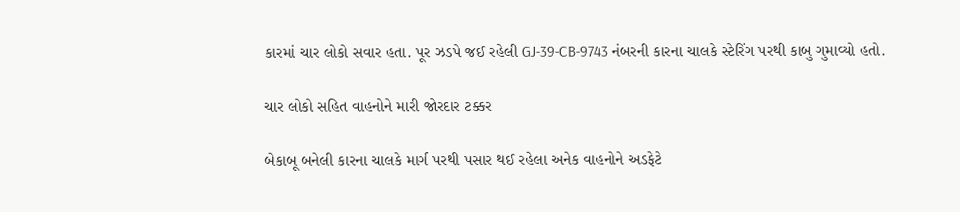કારમાં ચાર લોકો સવાર હતા. પૂર ઝડપે જઈ રહેલી GJ-39-CB-9743 નંબરની કારના ચાલકે સ્ટેરિંગ પરથી કાબુ ગુમાવ્યો હતો.

ચાર લોકો સહિત વાહનોને મારી જોરદાર ટક્કર

બેકાબૂ બનેલી કારના ચાલકે માર્ગ પરથી પસાર થઈ રહેલા અનેક વાહનોને અડફેટે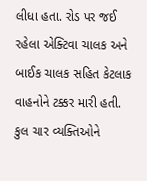લીધા હતા. રોડ પર જઈ રહેલા એક્ટિવા ચાલક અને બાઈક ચાલક સહિત કેટલાક વાહનોને ટક્કર મારી હતી. કુલ ચાર વ્યક્તિઓને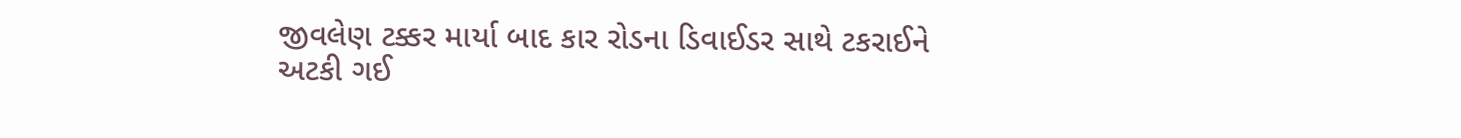જીવલેણ ટક્કર માર્યા બાદ કાર રોડના ડિવાઈડર સાથે ટકરાઈને અટકી ગઈ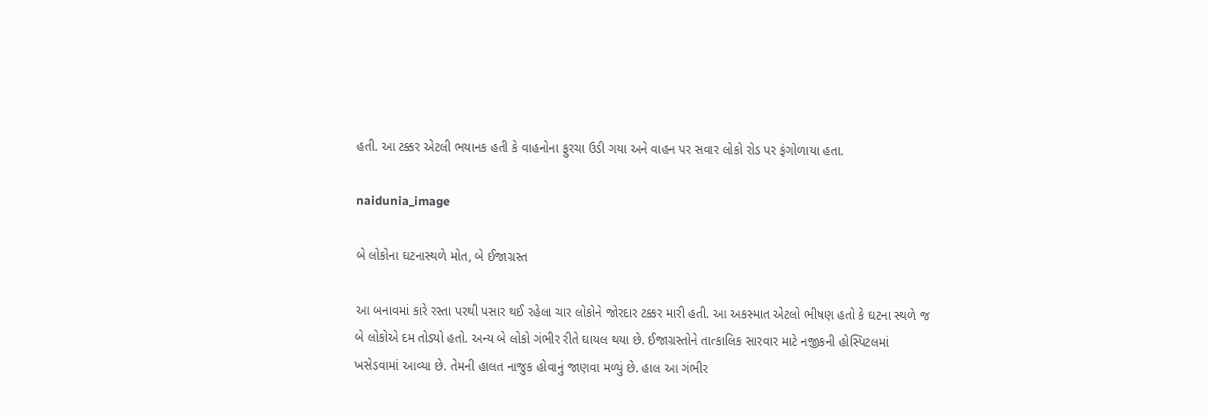હતી. આ ટક્કર એટલી ભયાનક હતી કે વાહનોના ફુરચા ઉડી ગયા અને વાહન પર સવાર લોકો રોડ પર ફંગોળાયા હતા.

naidunia_image

બે લોકોના ઘટનાસ્થળે મોત, બે ઈજાગ્રસ્ત

આ બનાવમાં કારે રસ્તા પરથી પસાર થઈ રહેલા ચાર લોકોને જોરદાર ટક્કર મારી હતી. આ અકસ્માત એટલો ભીષણ હતો કે ઘટના સ્થળે જ બે લોકોએ દમ તોડ્યો હતો. અન્ય બે લોકો ગંભીર રીતે ઘાયલ થયા છે. ઈજાગ્રસ્તોને તાત્કાલિક સારવાર માટે નજીકની હોસ્પિટલમાં ખસેડવામાં આવ્યા છે. તેમની હાલત નાજુક હોવાનું જાણવા મળ્યું છે. હાલ આ ગંભીર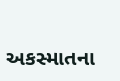અકસ્માતના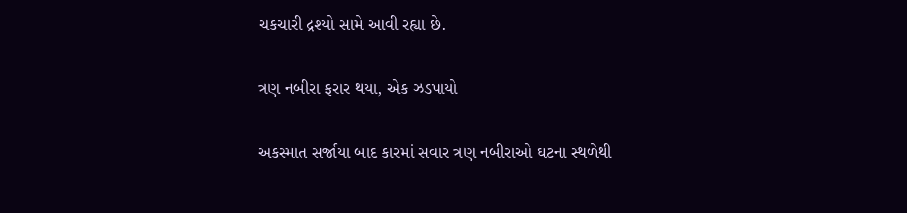ચકચારી દ્રશ્યો સામે આવી રહ્યા છે.

ત્રણ નબીરા ફરાર થયા, એક ઝડપાયો

અકસ્માત સર્જાયા બાદ કારમાં સવાર ત્રણ નબીરાઓ ઘટના સ્થળેથી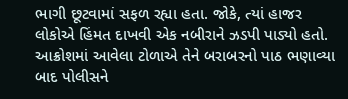ભાગી છૂટવામાં સફળ રહ્યા હતા. જોકે, ત્યાં હાજર લોકોએ હિંમત દાખવી એક નબીરાને ઝડપી પાડ્યો હતો. આક્રોશમાં આવેલા ટોળાએ તેને બરાબરનો પાઠ ભણાવ્યા બાદ પોલીસને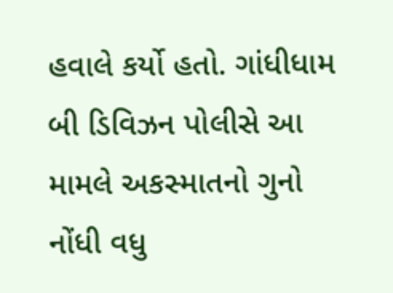હવાલે કર્યો હતો. ગાંધીધામ બી ડિવિઝન પોલીસે આ મામલે અકસ્માતનો ગુનો નોંધી વધુ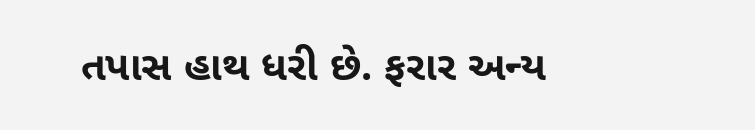તપાસ હાથ ધરી છે. ફરાર અન્ય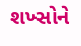શખ્સોને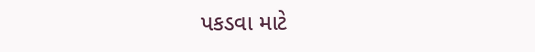પકડવા માટે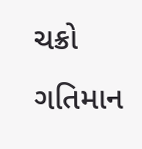ચક્રો ગતિમાન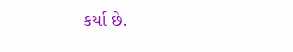કર્યા છે.